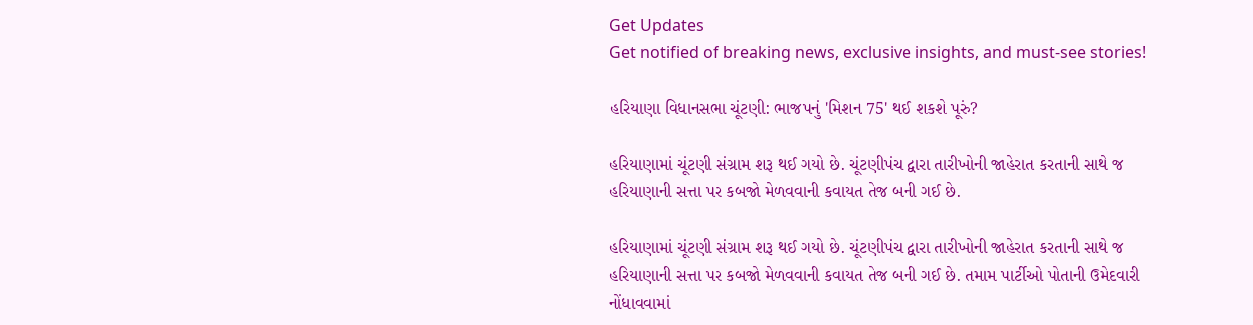Get Updates
Get notified of breaking news, exclusive insights, and must-see stories!

હરિયાણા વિધાનસભા ચૂંટણી: ભાજપનું 'મિશન 75' થઈ શકશે પૂરું?

હરિયાણામાં ચૂંટણી સંગ્રામ શરૂ થઈ ગયો છે. ચૂંટણીપંચ દ્વારા તારીખોની જાહેરાત કરતાની સાથે જ હરિયાણાની સત્તા પર કબજો મેળવવાની કવાયત તેજ બની ગઈ છે.

હરિયાણામાં ચૂંટણી સંગ્રામ શરૂ થઈ ગયો છે. ચૂંટણીપંચ દ્વારા તારીખોની જાહેરાત કરતાની સાથે જ હરિયાણાની સત્તા પર કબજો મેળવવાની કવાયત તેજ બની ગઈ છે. તમામ પાર્ટીઓ પોતાની ઉમેદવારી નોંધાવવામાં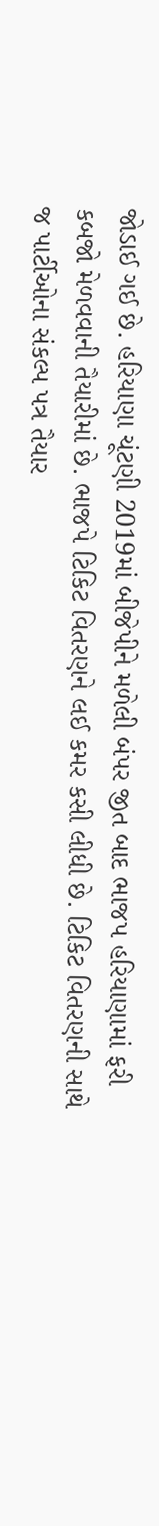જોડાઈ ગઈ છે. હરિયાણા ચૂંટણી 2019માં બીજેપીને મળેલી બંપર જીત બાદ ભાજપ હરિયાણામાં ફરી કબજો મેળવવાની તૈયારીમાં છે. ભાજપે ટિકિટ વિતરણને લઈ કમર કસી લીધી છે. ટિકિટ વિતરણની સાથે જ પાર્ટીઓના સંકલ્પ પત્ર તૈયાર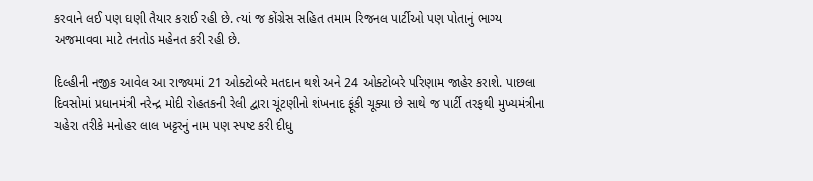કરવાને લઈ પણ ઘણી તૈયાર કરાઈ રહી છે. ત્યાં જ કોંગ્રેસ સહિત તમામ રિજનલ પાર્ટીઓ પણ પોતાનું ભાગ્ય અજમાવવા માટે તનતોડ મહેનત કરી રહી છે.

દિલ્હીની નજીક આવેલ આ રાજ્યમાં 21 ઓક્ટોબરે મતદાન થશે અને 24 ઓક્ટોબરે પરિણામ જાહેર કરાશે. પાછલા દિવસોમાં પ્રધાનમંત્રી નરેન્દ્ર મોદી રોહતકની રેલી દ્વારા ચૂંટણીનો શંખનાદ ફૂંકી ચૂક્યા છે સાથે જ પાર્ટી તરફથી મુખ્યમંત્રીના ચહેરા તરીકે મનોહર લાલ ખટ્ટરનું નામ પણ સ્પષ્ટ કરી દીધુ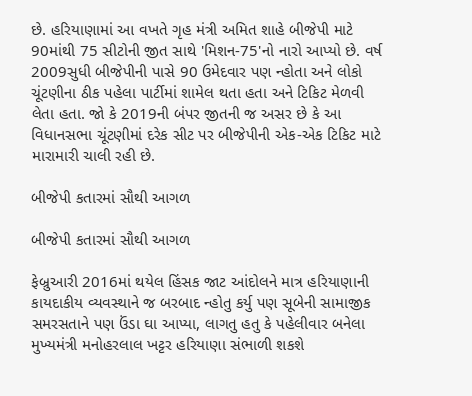છે. હરિયાણામાં આ વખતે ગૃહ મંત્રી અમિત શાહે બીજેપી માટે 90માંથી 75 સીટોની જીત સાથે 'મિશન-75'નો નારો આપ્યો છે. વર્ષ 2009સુધી બીજેપીની પાસે 90 ઉમેદવાર પણ ન્હોતા અને લોકો ચૂંટણીના ઠીક પહેલા પાર્ટીમાં શામેલ થતા હતા અને ટિકિટ મેળવી લેતા હતા. જો કે 2019ની બંપર જીતની જ અસર છે કે આ વિધાનસભા ચૂંટણીમાં દરેક સીટ પર બીજેપીની એક-એક ટિકિટ માટે મારામારી ચાલી રહી છે.

બીજેપી કતારમાં સૌથી આગળ

બીજેપી કતારમાં સૌથી આગળ

ફેબ્રુઆરી 2016માં થયેલ હિંસક જાટ આંદોલને માત્ર હરિયાણાની કાયદાકીય વ્યવસ્થાને જ બરબાદ ન્હોતુ કર્યુ પણ સૂબેની સામાજીક સમરસતાને પણ ઉંડા ઘા આપ્યા, લાગતુ હતુ કે પહેલીવાર બનેલા મુખ્યમંત્રી મનોહરલાલ ખટ્ટર હરિયાણા સંભાળી શકશે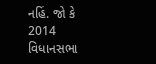નહિં. જો કે 2014 વિધાનસભા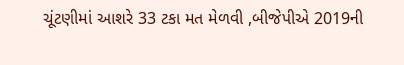ચૂંટણીમાં આશરે 33 ટકા મત મેળવી ,બીજેપીએ 2019ની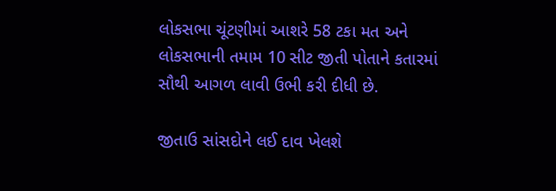લોકસભા ચૂંટણીમાં આશરે 58 ટકા મત અને લોકસભાની તમામ 10 સીટ જીતી પોતાને કતારમાં સૌથી આગળ લાવી ઉભી કરી દીધી છે.

જીતાઉ સાંસદોને લઈ દાવ ખેલશે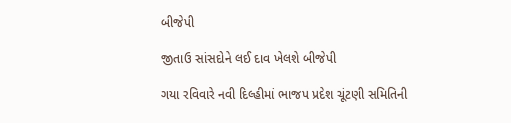બીજેપી

જીતાઉ સાંસદોને લઈ દાવ ખેલશે બીજેપી

ગયા રવિવારે નવી દિલ્હીમાં ભાજપ પ્રદેશ ચૂંટણી સમિતિની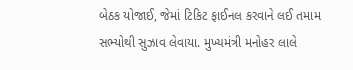બેઠક યોજાઈ, જેમાં ટિકિટ ફાઈનલ કરવાને લઈ તમામ સભ્યોથી સુઝાવ લેવાયા. મુખ્યમંત્રી મનોહર લાલે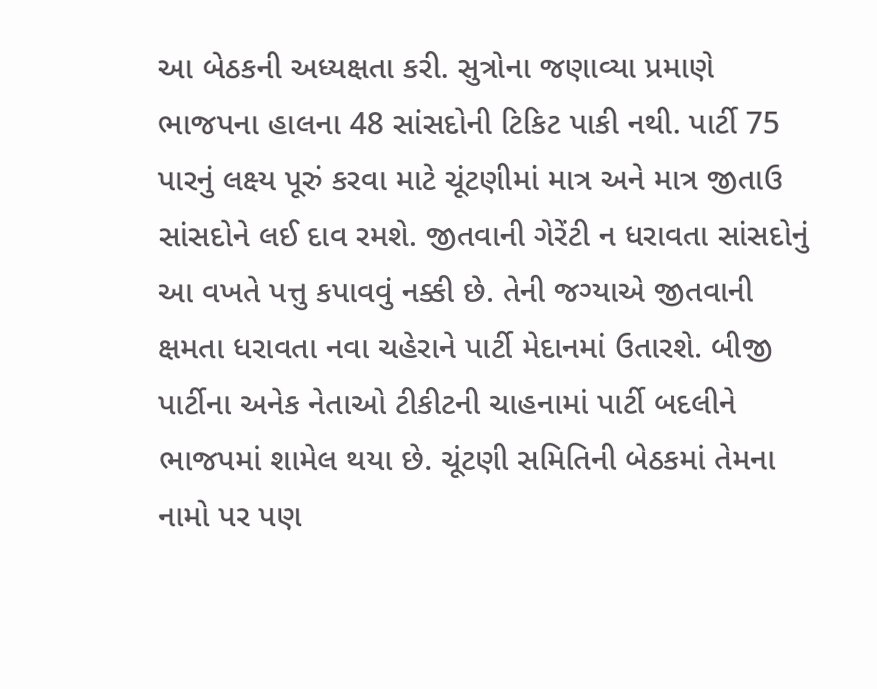આ બેઠકની અધ્યક્ષતા કરી. સુત્રોના જણાવ્યા પ્રમાણે ભાજપના હાલના 48 સાંસદોની ટિકિટ પાકી નથી. પાર્ટી 75 પારનું લક્ષ્ય પૂરું કરવા માટે ચૂંટણીમાં માત્ર અને માત્ર જીતાઉ સાંસદોને લઈ દાવ રમશે. જીતવાની ગેરેંટી ન ધરાવતા સાંસદોનું આ વખતે પત્તુ કપાવવું નક્કી છે. તેની જગ્યાએ જીતવાની ક્ષમતા ધરાવતા નવા ચહેરાને પાર્ટી મેદાનમાં ઉતારશે. બીજી પાર્ટીના અનેક નેતાઓ ટીકીટની ચાહનામાં પાર્ટી બદલીને ભાજપમાં શામેલ થયા છે. ચૂંટણી સમિતિની બેઠકમાં તેમના નામો પર પણ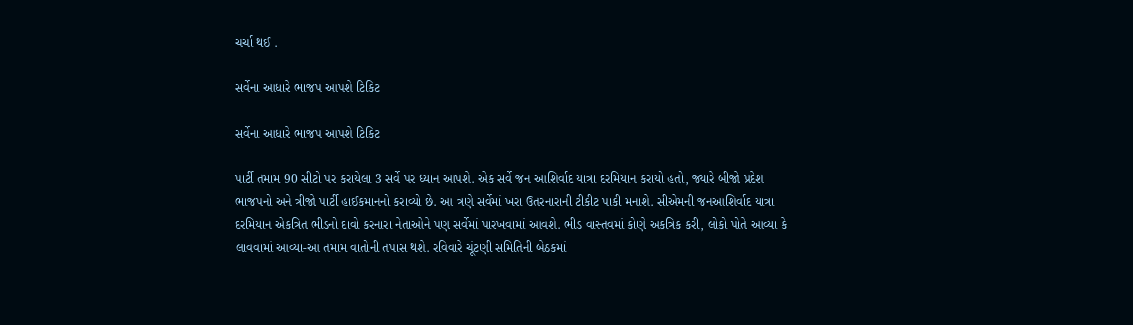ચર્ચા થઈ .

સર્વેના આધારે ભાજપ આપશે ટિકિટ

સર્વેના આધારે ભાજપ આપશે ટિકિટ

પાર્ટી તમામ 90 સીટો પર કરાયેલા 3 સર્વે પર ધ્યાન આપશે. એક સર્વે જન આશિર્વાદ યાત્રા દરમિયાન કરાયો હતો, જ્યારે બીજો પ્રદેશ ભાજપનો અને ત્રીજો પાર્ટી હાઈકમાનનો કરાવ્યો છે. આ ત્રણે સર્વેમાં ખરા ઉતરનારાની ટીકીટ પાકી મનાશે. સીએમની જનઆશિર્વાદ યાત્રા દરમિયાન એકત્રિત ભીડનો દાવો કરનારા નેતાઓને પણ સર્વેમાં પારખવામાં આવશે. ભીડ વાસ્તવમાં કોણે અકત્રિક કરી, લોકો પોતે આવ્યા કે લાવવામાં આવ્યા-આ તમામ વાતોની તપાસ થશે. રવિવારે ચૂંટણી સમિતિની બેઠકમાં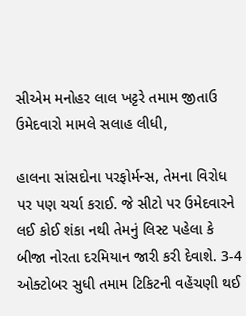સીએમ મનોહર લાલ ખટ્ટરે તમામ જીતાઉ ઉમેદવારો મામલે સલાહ લીધી,

હાલના સાંસદોના પરફોર્મન્સ, તેમના વિરોધ પર પણ ચર્ચા કરાઈ. જે સીટો પર ઉમેદવારને લઈ કોઈ શંકા નથી તેમનું લિસ્ટ પહેલા કે બીજા નોરતા દરમિયાન જારી કરી દેવાશે. 3-4 ઓક્ટોબર સુધી તમામ ટિકિટની વહેંચણી થઈ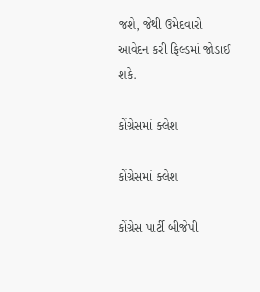જશે, જેથી ઉમેદવારો આવેદન કરી ફિલ્ડમાં જોડાઈ શકે.

કોંગ્રેસમાં ક્લેશ

કોંગ્રેસમાં ક્લેશ

કોંગ્રેસ પાર્ટી બીજેપી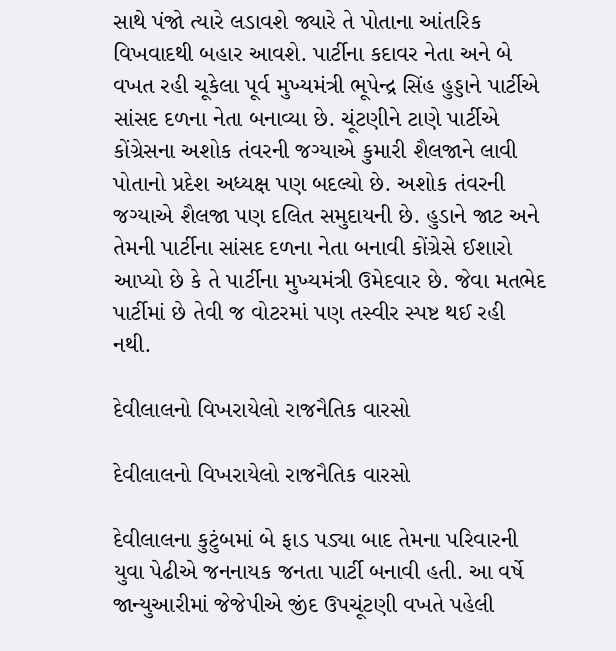સાથે પંજો ત્યારે લડાવશે જ્યારે તે પોતાના આંતરિક વિખવાદથી બહાર આવશે. પાર્ટીના કદાવર નેતા અને બે વખત રહી ચૂકેલા પૂર્વ મુખ્યમંત્રી ભૂપેન્દ્ર સિંહ હુડ્ડાને પાર્ટીએ સાંસદ દળના નેતા બનાવ્યા છે. ચૂંટણીને ટાણે પાર્ટીએ કોંગ્રેસના અશોક તંવરની જગ્યાએ કુમારી શૈલજાને લાવી પોતાનો પ્રદેશ અધ્યક્ષ પણ બદલ્યો છે. અશોક તંવરની જગ્યાએ શૈલજા પણ દલિત સમુદાયની છે. હુડાને જાટ અને તેમની પાર્ટીના સાંસદ દળના નેતા બનાવી કોંગ્રેસે ઈશારો આપ્યો છે કે તે પાર્ટીના મુખ્યમંત્રી ઉમેદવાર છે. જેવા મતભેદ પાર્ટીમાં છે તેવી જ વોટરમાં પણ તસ્વીર સ્પષ્ટ થઈ રહી નથી.

દેવીલાલનો વિખરાયેલો રાજનૈતિક વારસો

દેવીલાલનો વિખરાયેલો રાજનૈતિક વારસો

દેવીલાલના કુટુંબમાં બે ફાડ પડ્યા બાદ તેમના પરિવારની યુવા પેઢીએ જનનાયક જનતા પાર્ટી બનાવી હતી. આ વર્ષે જાન્યુઆરીમાં જેજેપીએ જીંદ ઉપચૂંટણી વખતે પહેલી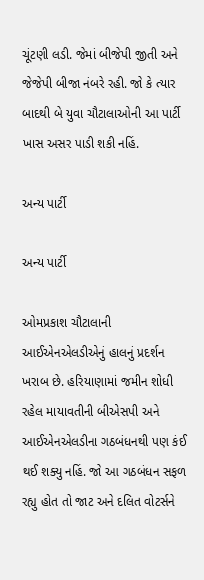ચૂંટણી લડી. જેમાં બીજેપી જીતી અને જેજેપી બીજા નંબરે રહી. જો કે ત્યાર બાદથી બે યુવા ચૌટાલાઓની આ પાર્ટી ખાસ અસર પાડી શકી નહિં.

અન્ય પાર્ટી

અન્ય પાર્ટી

ઓમપ્રકાશ ચૌટાલાની આઈએનએલડીએનું હાલનું પ્રદર્શન ખરાબ છે. હરિયાણામાં જમીન શોધી રહેલ માયાવતીની બીએસપી અને આઈએનએલડીના ગઠબંધનથી પણ કંઈ થઈ શક્યુ નહિં. જો આ ગઠબંધન સફળ રહ્યુ હોત તો જાટ અને દલિત વોટર્સને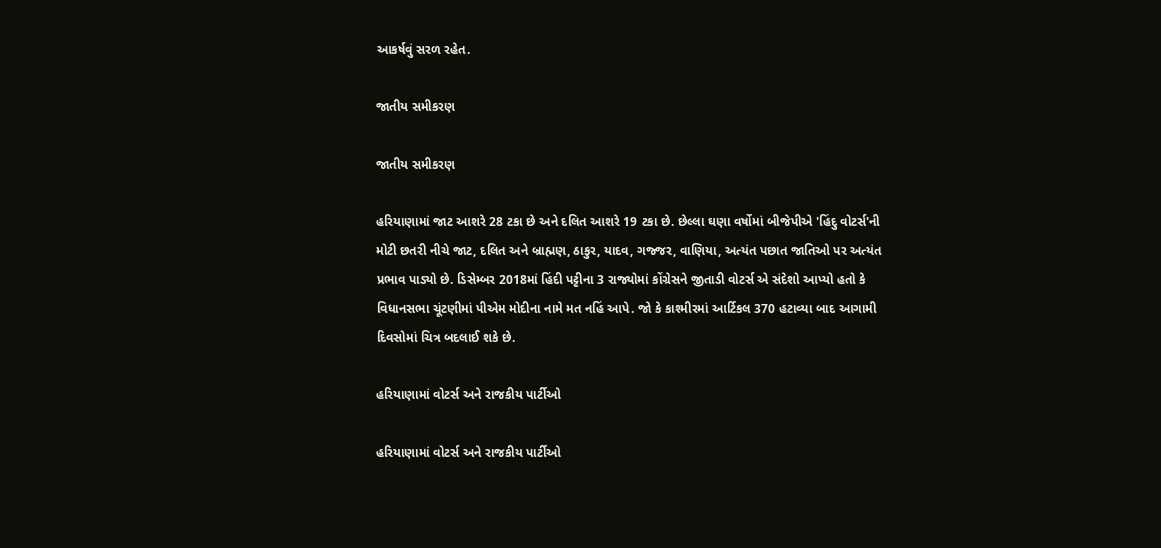આકર્ષવું સરળ રહેત.

જાતીય સમીકરણ

જાતીય સમીકરણ

હરિયાણામાં જાટ આશરે 28 ટકા છે અને દલિત આશરે 19 ટકા છે. છેલ્લા ઘણા વર્ષોમાં બીજેપીએ 'હિંદુ વોટર્સ'ની મોટી છતરી નીચે જાટ, દલિત અને બ્રાહ્મણ, ઠાકુર, યાદવ, ગજ્જર, વાણિયા, અત્યંત પછાત જાતિઓ પર અત્યંત પ્રભાવ પાડ્યો છે. ડિસેમ્બર 2018માં હિંદી પટ્ટીના 3 રાજ્યોમાં કોંગ્રેસને જીતાડી વોટર્સ એ સંદેશો આપ્યો હતો કે વિધાનસભા ચૂંટણીમાં પીએમ મોદીના નામે મત નહિં આપે. જો કે કાશ્મીરમાં આર્ટિકલ 370 હટાવ્યા બાદ આગામી દિવસોમાં ચિત્ર બદલાઈ શકે છે.

હરિયાણામાં વોટર્સ અને રાજકીય પાર્ટીઓ

હરિયાણામાં વોટર્સ અને રાજકીય પાર્ટીઓ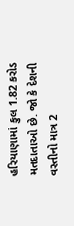હરિયાણામાં કુલ 1.82 કરોડ મતદાતાઓ છે. જો કે દેશની વસ્તીનો માત્ર 2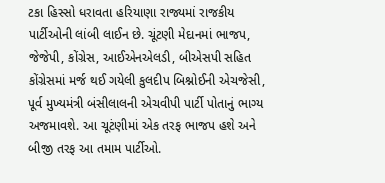ટકા હિસ્સો ધરાવતા હરિયાણા રાજ્યમાં રાજકીય પાર્ટીઓની લાંબી લાઈન છે. ચૂંટણી મેદાનમાં ભાજપ, જેજેપી, કોંગ્રેસ, આઈએનએલડી, બીએસપી સહિત કોંગ્રેસમાં મર્જ થઈ ગયેલી કુલદીપ બિશ્નોઈની એચજેસી, પૂર્વ મુખ્યમંત્રી બંસીલાલની એચવીપી પાર્ટી પોતાનું ભાગ્ય અજમાવશે. આ ચૂટંણીમાં એક તરફ ભાજપ હશે અને બીજી તરફ આ તમામ પાર્ટીઓ.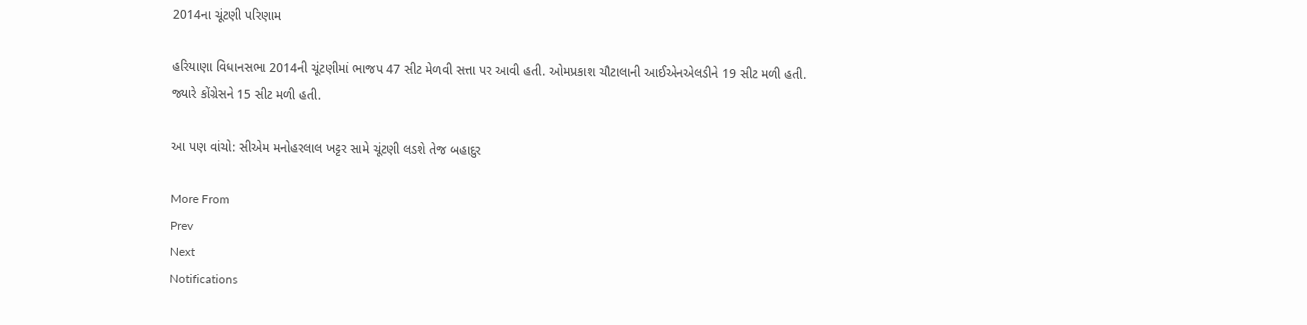2014ના ચૂંટણી પરિણામ

હરિયાણા વિધાનસભા 2014ની ચૂંટણીમાં ભાજપ 47 સીટ મેળવી સત્તા પર આવી હતી. ઓમપ્રકાશ ચૌટાલાની આઈએનએલડીને 19 સીટ મળી હતી. જ્યારે કોંગ્રેસને 15 સીટ મળી હતી.

આ પણ વાંચો: સીએમ મનોહરલાલ ખટ્ટર સામે ચૂંટણી લડશે તેજ બહાદુર

More From
Prev
Next
Notifications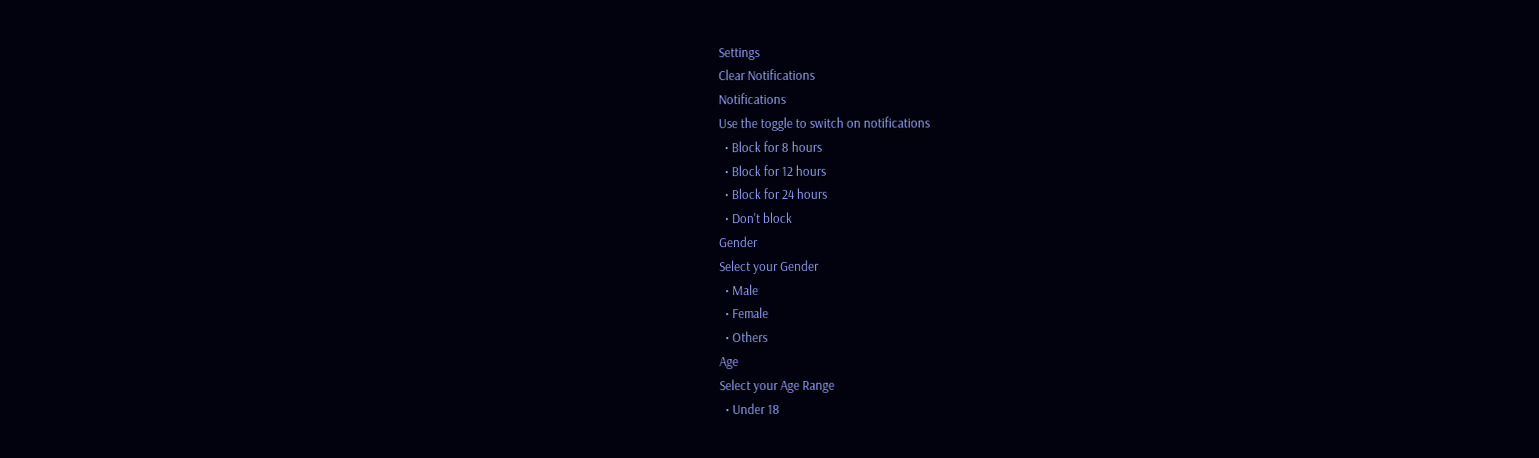Settings
Clear Notifications
Notifications
Use the toggle to switch on notifications
  • Block for 8 hours
  • Block for 12 hours
  • Block for 24 hours
  • Don't block
Gender
Select your Gender
  • Male
  • Female
  • Others
Age
Select your Age Range
  • Under 18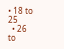• 18 to 25
  • 26 to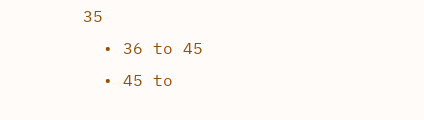35
  • 36 to 45
  • 45 to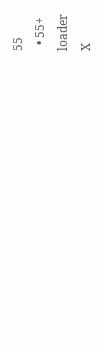55
  • 55+
loader
X